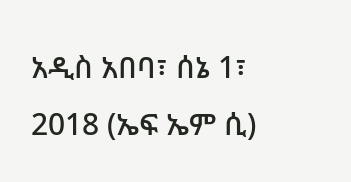አዲስ አበባ፣ ሰኔ 1፣ 2018 (ኤፍ ኤም ሲ)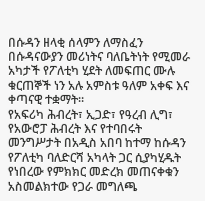በሱዳን ዘላቂ ሰላምን ለማስፈን በሱዳናውያን መሪነትና ባለቤትነት የሚመራ አካታች የፖለቲካ ሂደት ለመፍጠር ሙሉ ቁርጠኞች ነን አሉ አምስቱ ዓለም አቀፍ እና ቀጣናዊ ተቋማት።
የአፍሪካ ሕብረት፣ ኢጋድ፣ የዓረብ ሊግ፣ የአውሮፓ ሕብረት እና የተባበሩት መንግሥታት በአዲስ አበባ ከተማ ከሱዳን የፖለቲካ ባለድርሻ አካላት ጋር ሲያካሂዱት የነበረው የምክክር መድረክ መጠናቀቁን አስመልክተው የጋራ መግለጫ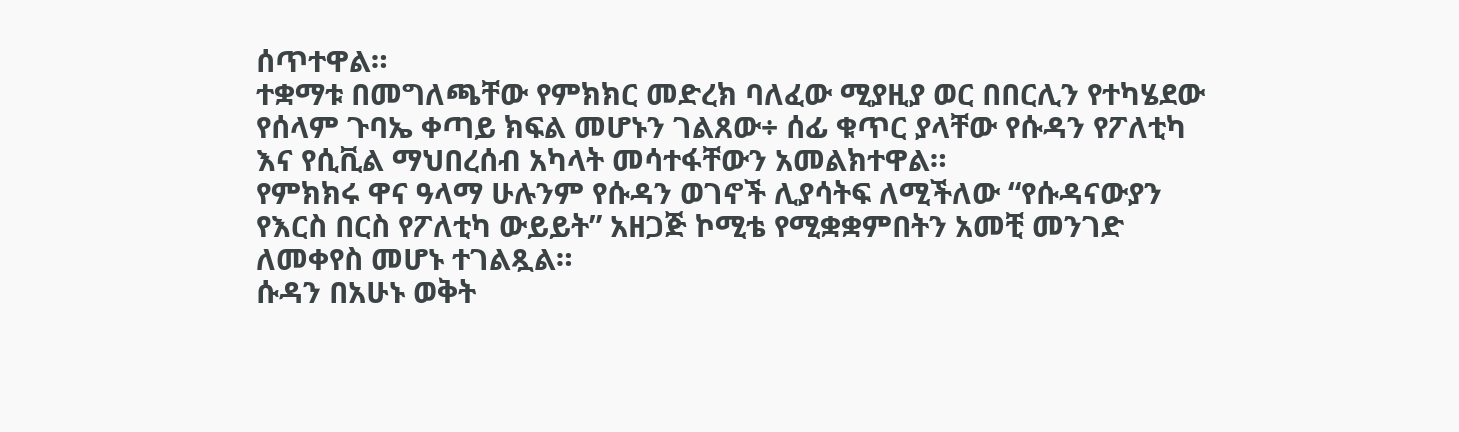ሰጥተዋል።
ተቋማቱ በመግለጫቸው የምክክር መድረክ ባለፈው ሚያዚያ ወር በበርሊን የተካሄደው የሰላም ጉባኤ ቀጣይ ክፍል መሆኑን ገልጸው÷ ሰፊ ቁጥር ያላቸው የሱዳን የፖለቲካ እና የሲቪል ማህበረሰብ አካላት መሳተፋቸውን አመልክተዋል።
የምክክሩ ዋና ዓላማ ሁሉንም የሱዳን ወገኖች ሊያሳትፍ ለሚችለው “የሱዳናውያን የእርስ በርስ የፖለቲካ ውይይት” አዘጋጅ ኮሚቴ የሚቋቋምበትን አመቺ መንገድ ለመቀየስ መሆኑ ተገልጿል።
ሱዳን በአሁኑ ወቅት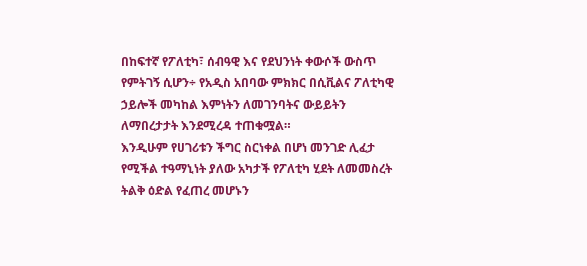በከፍተኛ የፖለቲካ፣ ሰብዓዊ እና የደህንነት ቀውሶች ውስጥ የምትገኝ ሲሆን÷ የአዲስ አበባው ምክክር በሲቪልና ፖለቲካዊ ኃይሎች መካከል እምነትን ለመገንባትና ውይይትን ለማበረታታት እንደሚረዳ ተጠቁሟል።
እንዲሁም የሀገሪቱን ችግር ስርነቀል በሆነ መንገድ ሊፈታ የሚችል ተዓማኒነት ያለው አካታች የፖለቲካ ሂደት ለመመስረት ትልቅ ዕድል የፈጠረ መሆኑን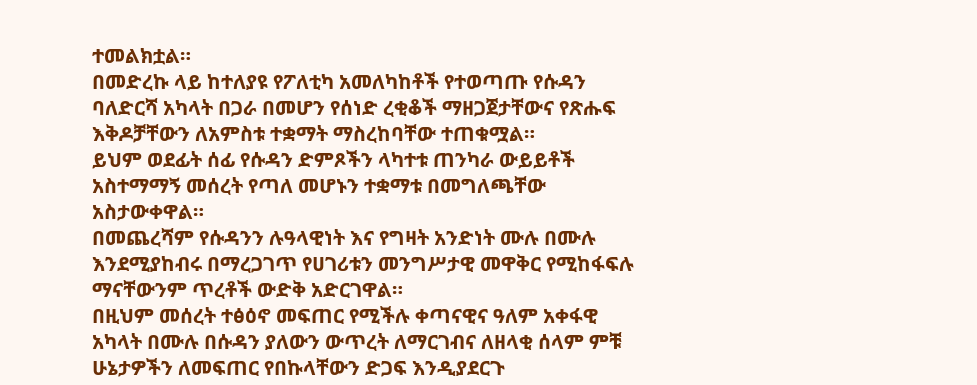ተመልክቷል።
በመድረኩ ላይ ከተለያዩ የፖለቲካ አመለካከቶች የተወጣጡ የሱዳን ባለድርሻ አካላት በጋራ በመሆን የሰነድ ረቂቆች ማዘጋጀታቸውና የጽሑፍ እቅዶቻቸውን ለአምስቱ ተቋማት ማስረከባቸው ተጠቁሟል።
ይህም ወደፊት ሰፊ የሱዳን ድምጾችን ላካተቱ ጠንካራ ውይይቶች አስተማማኝ መሰረት የጣለ መሆኑን ተቋማቱ በመግለጫቸው አስታውቀዋል።
በመጨረሻም የሱዳንን ሉዓላዊነት እና የግዛት አንድነት ሙሉ በሙሉ እንደሚያከብሩ በማረጋገጥ የሀገሪቱን መንግሥታዊ መዋቅር የሚከፋፍሉ ማናቸውንም ጥረቶች ውድቅ አድርገዋል።
በዚህም መሰረት ተፅዕኖ መፍጠር የሚችሉ ቀጣናዊና ዓለም አቀፋዊ አካላት በሙሉ በሱዳን ያለውን ውጥረት ለማርገብና ለዘላቂ ሰላም ምቹ ሁኔታዎችን ለመፍጠር የበኩላቸውን ድጋፍ እንዲያደርጉ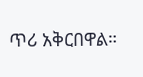ጥሪ አቅርበዋል።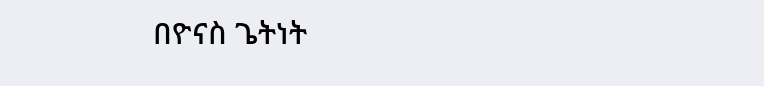በዮናስ ጌትነት